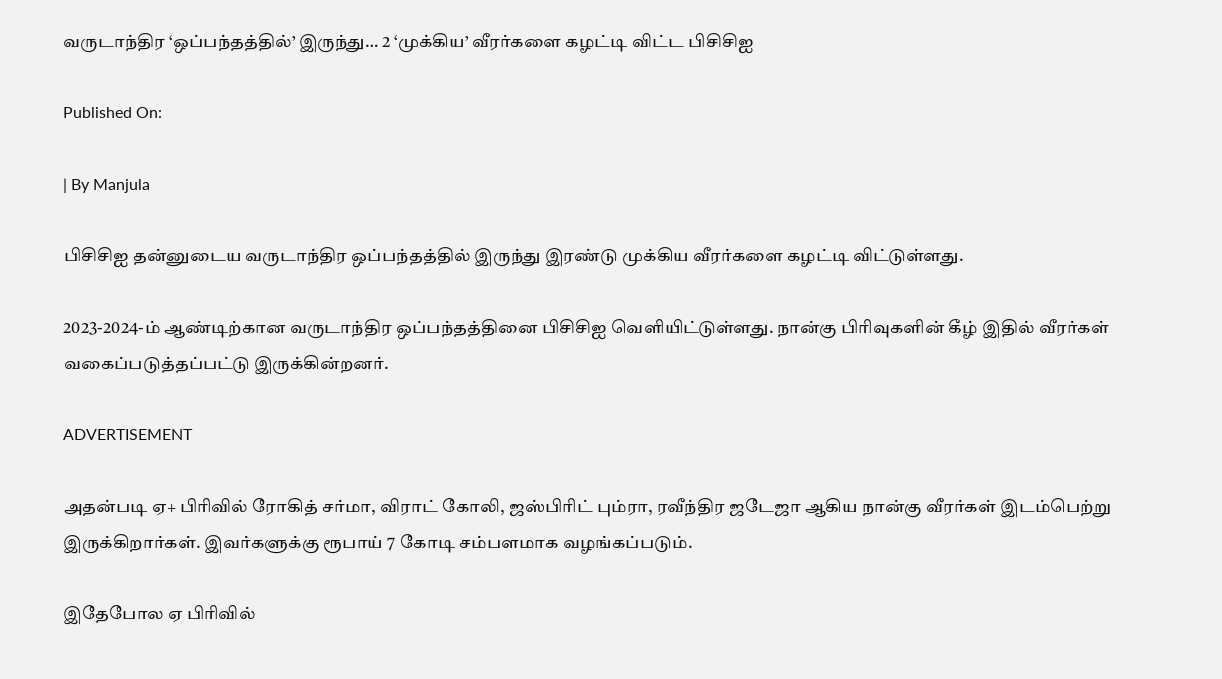வருடாந்திர ‘ஒப்பந்தத்தில்’ இருந்து… 2 ‘முக்கிய’ வீரர்களை கழட்டி விட்ட பிசிசிஐ

Published On:

| By Manjula

பிசிசிஐ தன்னுடைய வருடாந்திர ஒப்பந்தத்தில் இருந்து இரண்டு முக்கிய வீரர்களை கழட்டி விட்டுள்ளது.

2023-2024-ம் ஆண்டிற்கான வருடாந்திர ஒப்பந்தத்தினை பிசிசிஐ வெளியிட்டுள்ளது. நான்கு பிரிவுகளின் கீழ் இதில் வீரர்கள் வகைப்படுத்தப்பட்டு இருக்கின்றனர்.

ADVERTISEMENT

அதன்படி ஏ+ பிரிவில் ரோகித் சர்மா, விராட் கோலி, ஜஸ்பிரிட் பும்ரா, ரவீந்திர ஜடேஜா ஆகிய நான்கு வீரர்கள் இடம்பெற்று இருக்கிறார்கள். இவர்களுக்கு ரூபாய் 7 கோடி சம்பளமாக வழங்கப்படும்.

இதேபோல ஏ பிரிவில்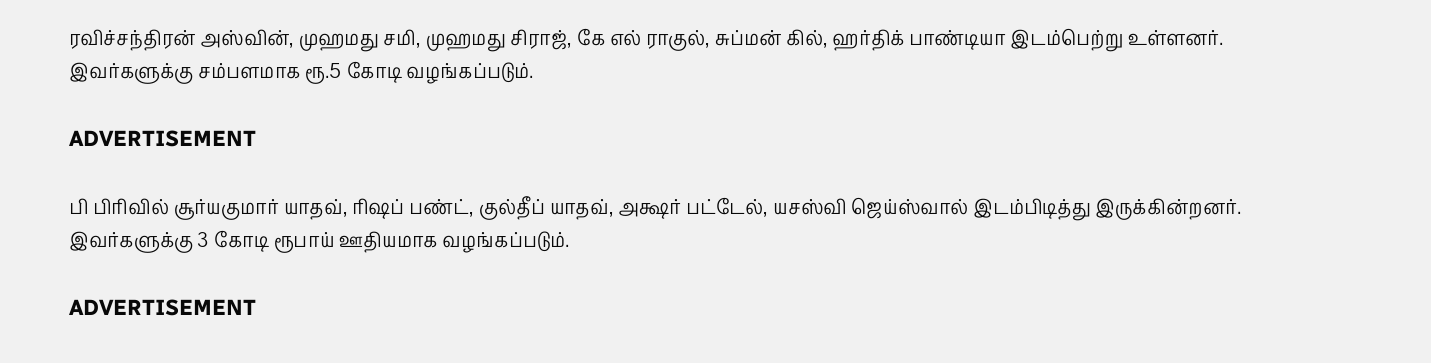ரவிச்சந்திரன் அஸ்வின், முஹமது சமி, முஹமது சிராஜ், கே எல் ராகுல், சுப்மன் கில், ஹர்திக் பாண்டியா இடம்பெற்று உள்ளனர். இவர்களுக்கு சம்பளமாக ரூ.5 கோடி வழங்கப்படும்.

ADVERTISEMENT

பி பிரிவில் சூர்யகுமார் யாதவ், ரிஷப் பண்ட், குல்தீப் யாதவ், அக்ஷர் பட்டேல், யசஸ்வி ஜெய்ஸ்வால் இடம்பிடித்து இருக்கின்றனர். இவர்களுக்கு 3 கோடி ரூபாய் ஊதியமாக வழங்கப்படும்.

ADVERTISEMENT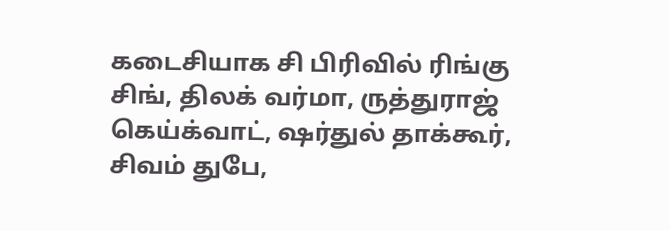கடைசியாக சி பிரிவில் ரிங்கு சிங், திலக் வர்மா, ருத்துராஜ் கெய்க்வாட், ஷர்துல் தாக்கூர், சிவம் துபே,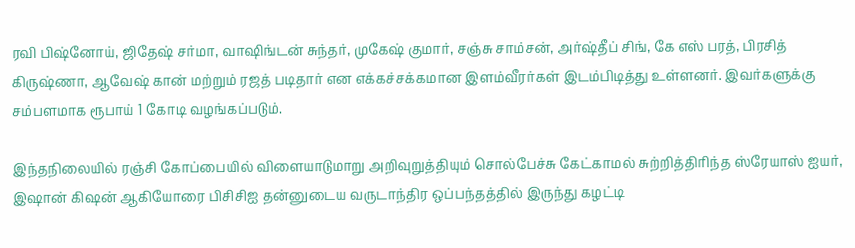ரவி பிஷ்னோய், ஜிதேஷ் சர்மா, வாஷிங்டன் சுந்தர், முகேஷ் குமார், சஞ்சு சாம்சன், அர்ஷ்தீப் சிங், கே எஸ் பரத், பிரசித் கிருஷ்ணா, ஆவேஷ் கான் மற்றும் ரஜத் படிதார் என எக்கச்சக்கமான இளம்வீரர்கள் இடம்பிடித்து உள்ளனர். இவர்களுக்கு சம்பளமாக ரூபாய் 1 கோடி வழங்கப்படும்.

இந்தநிலையில் ரஞ்சி கோப்பையில் விளையாடுமாறு அறிவுறுத்தியும் சொல்பேச்சு கேட்காமல் சுற்றித்திரிந்த ஸ்ரேயாஸ் ஐயர், இஷான் கிஷன் ஆகியோரை பிசிசிஐ தன்னுடைய வருடாந்திர ஒப்பந்தத்தில் இருந்து கழட்டி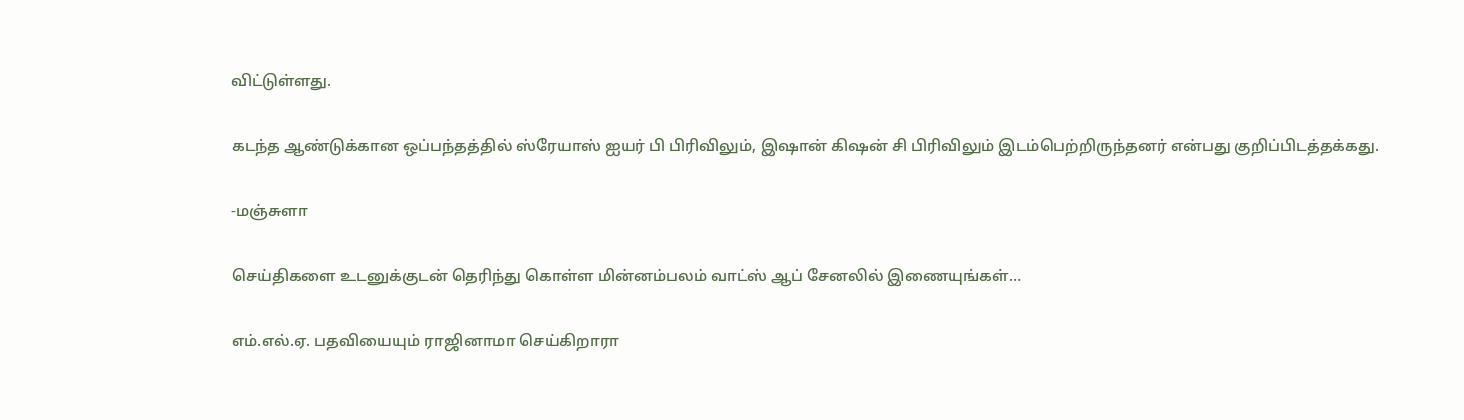விட்டுள்ளது.

கடந்த ஆண்டுக்கான ஒப்பந்தத்தில் ஸ்ரேயாஸ் ஐயர் பி பிரிவிலும், இஷான் கிஷன் சி பிரிவிலும் இடம்பெற்றிருந்தனர் என்பது குறிப்பிடத்தக்கது.

-மஞ்சுளா

செய்திகளை உடனுக்குடன் தெரிந்து கொள்ள மின்னம்பலம் வாட்ஸ் ஆப் சேனலில் இணையுங்கள்…

எம்.எல்.ஏ. பதவியையும் ராஜினாமா செய்கிறாரா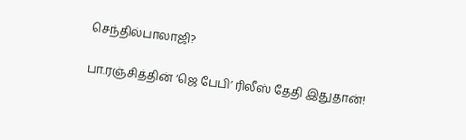செந்தில்பாலாஜி?

பா.ரஞ்சித்தின் ‘ஜெ பேபி’ ரிலீஸ் தேதி இதுதான்!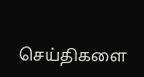செய்திகளை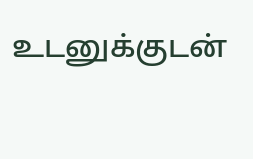உடனுக்குடன்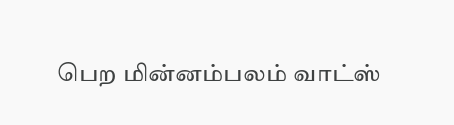பெற மின்னம்பலம் வாட்ஸ்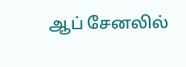ஆப் சேனலில்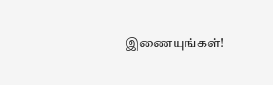இணையுங்கள்!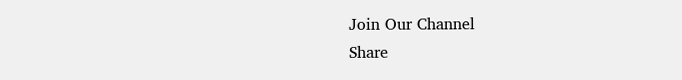Join Our Channel
Share